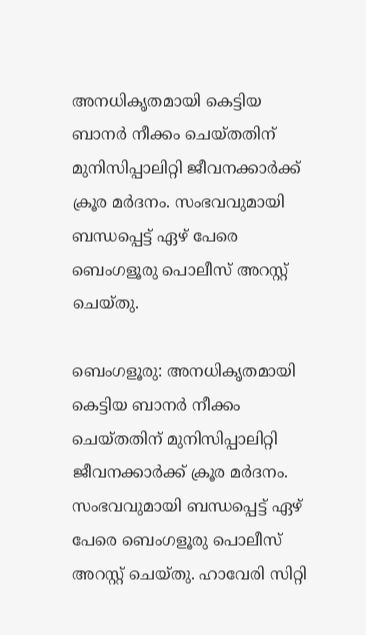അനധികൃതമായി കെട്ടിയ ബാനർ നീക്കം ചെയ്തതിന് മുനിസിപ്പാലിറ്റി ജീവനക്കാ‍ർക്ക് ക്രൂര മർദനം. സംഭവവുമായി ബന്ധപ്പെട്ട് ഏഴ് പേരെ ബെംഗളൂരു പൊലീസ് അറസ്റ്റ് ചെയ്തു.

ബെംഗളൂരു: അനധികൃതമായി കെട്ടിയ ബാനർ നീക്കം ചെയ്തതിന് മുനിസിപ്പാലിറ്റി ജീവനക്കാ‍ർക്ക് ക്രൂര മർദനം. സംഭവവുമായി ബന്ധപ്പെട്ട് ഏഴ് പേരെ ബെംഗളൂരു പൊലീസ് അറസ്റ്റ് ചെയ്തു. ഹാവേരി സിറ്റി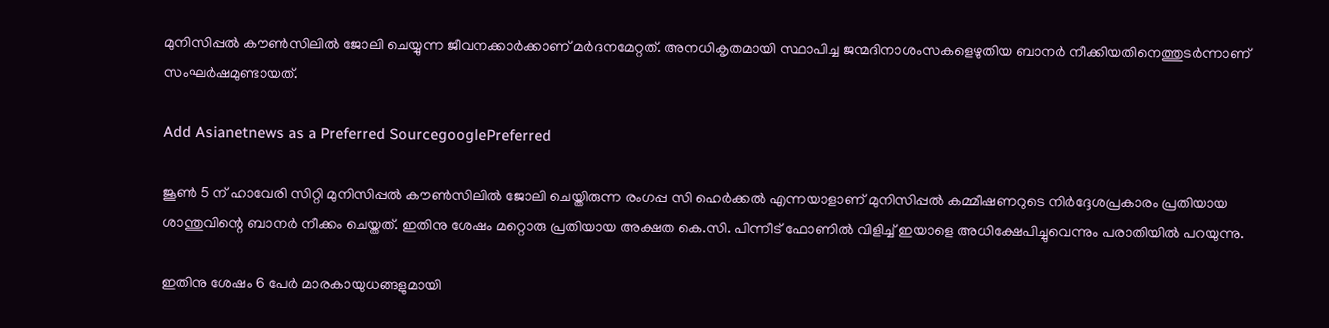മുനിസിപ്പൽ കൗൺസിലിൽ ജോലി ചെയ്യുന്ന ജീവനക്കാർക്കാണ് മർദനമേറ്റത്. അനധികൃതമായി സ്ഥാപിച്ച ജന്മദിനാശംസകളെഴുതിയ ബാനർ നീക്കിയതിനെത്തുടർന്നാണ് സംഘർഷമുണ്ടായത്.

Add Asianetnews as a Preferred SourcegooglePreferred

ജൂണ്‍ 5 ന് ഹാവേരി സിറ്റി മുനിസിപ്പൽ കൗൺസിലിൽ ജോലി ചെയ്തിരുന്ന രംഗപ്പ സി ഹെർക്കൽ എന്നയാളാണ് മുനിസിപ്പൽ കമ്മീഷണറുടെ നിർദ്ദേശപ്രകാരം പ്രതിയായ ശാന്തുവിന്റെ ബാനർ നീക്കം ചെയ്തത്. ഇതിനു ശേഷം മറ്റൊരു പ്രതിയായ അക്ഷത കെ.സി. പിന്നീട് ഫോണിൽ വിളിച്ച് ഇയാളെ അധിക്ഷേപിച്ചുവെന്നും പരാതിയിൽ പറയുന്നു.

ഇതിനു ശേഷം 6 പേ‍‌ർ മാരകായുധങ്ങളുമായി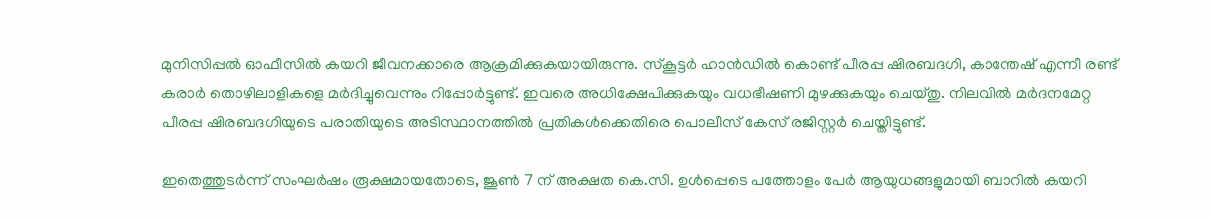മുനിസിപ്പൽ ഓഫീസിൽ കയറി ജീവനക്കാരെ ആക്രമിക്കുകയായിരുന്നു. സ്കൂട്ടർ ഹാൻഡിൽ കൊണ്ട് പീരപ്പ ഷിരബദഗി, കാന്തേഷ് എന്നീ രണ്ട് കരാർ തൊഴിലാളികളെ മ‍ർദിച്ചുവെന്നും റിപ്പോർട്ടുണ്ട്. ഇവരെ അധിക്ഷേപിക്കുകയും വധഭീഷണി മുഴക്കുകയും ചെയ്തു. നിലവിൽ മർദനമേറ്റ പീരപ്പ ഷിരബദഗിയുടെ പരാതിയുടെ അടിസ്ഥാനത്തിൽ പ്രതികൾക്കെതിരെ പൊലീസ് കേസ് രജിസ്റ്റർ ചെയ്തിട്ടുണ്ട്.

ഇതെത്തുടർന്ന് സംഘർഷം രൂക്ഷമായതോടെ, ജൂൺ 7 ന് അക്ഷത കെ.സി. ഉൾപ്പെടെ പത്തോളം പേർ ആയുധങ്ങളുമായി ബാറിൽ കയറി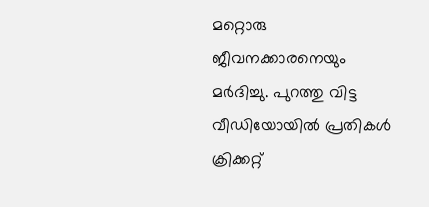മറ്റൊരു ജീവനക്കാരനെയും മർദിച്ചു. പുറത്തു വിട്ട വീഡിയോയിൽ പ്രതികൾ ക്രിക്കറ്റ്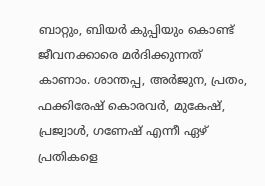ബാറ്റും, ബിയ‍ർ കുപ്പിയും കൊണ്ട് ജീവനക്കാരെ മർദിക്കുന്നത് കാണാം. ശാന്തപ്പ, അർജുന, പ്രതം, ഫക്കിരേഷ് കൊരവർ, മുകേഷ്, പ്രജ്വാൾ, ഗണേഷ് എന്നീ ഏഴ് പ്രതികളെ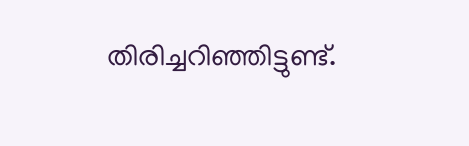തിരിച്ചറിഞ്ഞിട്ടുണ്ട്.